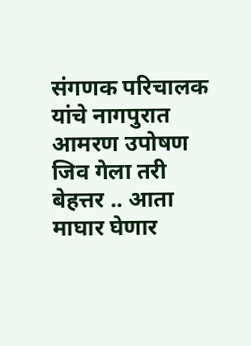संगणक परिचालक यांचे नागपुरात आमरण उपोषण
जिव गेला तरी बेहत्तर .. आता माघार घेणार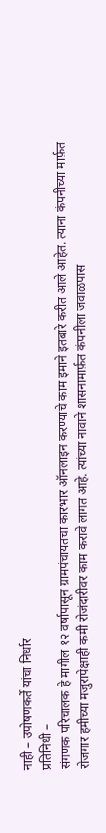नाही – उपोषणकर्ते यांचा निर्धार
प्रतिनिधी –
संगणक परिचालक हे मागील १२ वर्षापासून ग्रामपंचायतचा कारभार ऑनलाइन करण्याचे काम इमाने इतबारे करीत आले आहेत. त्याना कंपनीच्या मार्फ़त रोजगार हमीच्या मजुरापेक्षाही कमी रोजंदारीवर काम करावे लागत आहे. त्यांच्या नावाने शासनामार्फ़त कंपनीला जवाळपास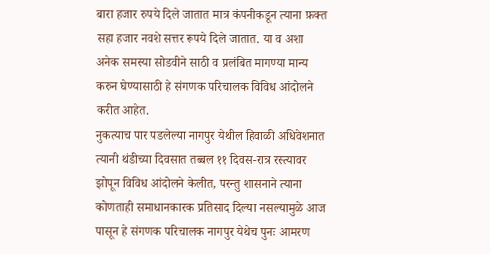बारा हजार रुपये दिले जातात मात्र कंपनीकडून त्याना फ़क्त सहा हजार नवशे सत्तर रूपये दिले जातात. या व अशा अनेक समस्या सोडवीने साठी व प्रलंबित मागण्या मान्य करुन घेण्यासाठी हे संगणक परिचालक विविध आंदोलने करीत आहेत.
नुकत्याच पार पडलेल्या नागपुर येथील हिवाळी अधिवेशनात त्यानी थंडीच्या दिवसात तब्बल ११ दिवस-रात्र रस्त्यावर झोपून विविध आंदोलने केलीत, परन्तु शासनाने त्याना कोणताही समाधानकारक प्रतिसाद दिल्या नसल्यामुळे आज पासून हे संगणक परिचालक नागपुर येथेच पुनः आमरण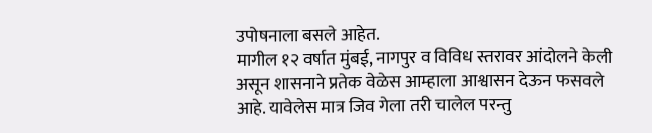उपोषनाला बसले आहेत.
मागील १२ वर्षात मुंबई, नागपुर व विविध स्तरावर आंदोलने केली असून शासनाने प्रतेक वेळेस आम्हाला आश्वासन देऊन फसवले आहे. यावेलेस मात्र जिव गेला तरी चालेल परन्तु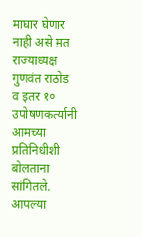माघार घेणार नाही असे म़त राज्याध्यक्ष गुणवंत राठोड व इतर १० उपोषणकर्त्यानी आमच्या प्रतिनिधीशी बोलताना सांगितले.
आपल्या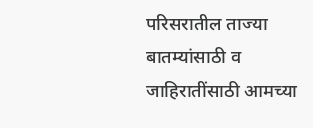परिसरातील ताज्या बातम्यांसाठी व जाहिरातींसाठी आमच्या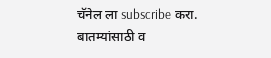चॅनेल ला subscribe करा.
बातम्यांसाठी व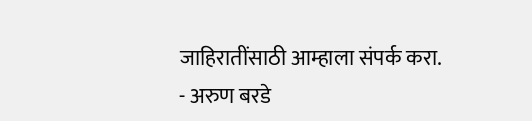जाहिरातींसाठी आम्हाला संपर्क करा.
- अरुण बरडे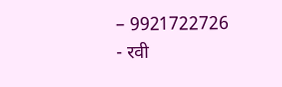– 9921722726
- रवी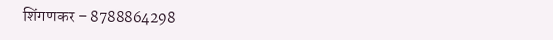शिंगणकर – 8788864298